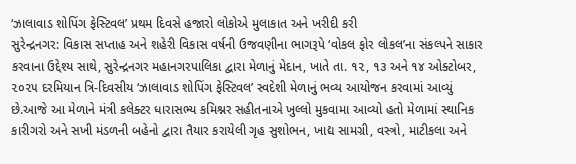‘ઝાલાવાડ શોપિંગ ફેસ્ટિવલ’ પ્રથમ દિવસે હજારો લોકોએ મુલાકાત અને ખરીદી કરી
સુરેન્દ્રનગર: વિકાસ સપ્તાહ અને શહેરી વિકાસ વર્ષની ઉજવણીના ભાગરૂપે ‘વોકલ ફોર લોકલ’ના સંકલ્પને સાકાર કરવાના ઉદ્દેશ્ય સાથે, સુરેન્દ્રનગર મહાનગરપાલિકા દ્વારા મેળાનું મેદાન, ખાતે તા. ૧૨, ૧૩ અને ૧૪ ઓક્ટોબર, ૨૦૨૫ દરમિયાન ત્રિ-દિવસીય ‘ઝાલાવાડ શોપિંગ ફેસ્ટિવલ’ સ્વદેશી મેળાનું ભવ્ય આયોજન કરવામાં આવ્યું છે.આજે આ મેળાને મંત્રી કલેક્ટર ધારાસભ્ય કમિશ્નર સહીતનાએ ખુલ્લો મુકવામા આવ્યો હતો મેળામાં સ્થાનિક કારીગરો અને સખી મંડળની બહેનો દ્વારા તૈયાર કરાયેલી ગૃહ સુશોભન, ખાદ્ય સામગ્રી, વસ્ત્રો, માટીકલા અને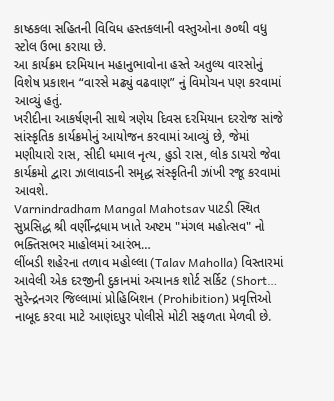કાષ્ઠકલા સહિતની વિવિધ હસ્તકલાની વસ્તુઓના ૭૦થી વધુ સ્ટોલ ઉભા કરાયા છે.
આ કાર્યક્રમ દરમિયાન મહાનુભાવોના હસ્તે અતુલ્ય વારસોનું વિશેષ પ્રકાશન “વારસે મઢ્યું વઢવાણ” નું વિમોચન પણ કરવામાં આવ્યું હતું.
ખરીદીના આકર્ષણની સાથે ત્રણેય દિવસ દરમિયાન દરરોજ સાંજે સાંસ્કૃતિક કાર્યક્રમોનું આયોજન કરવામાં આવ્યું છે, જેમાં મણીયારો રાસ, સીદી ધમાલ નૃત્ય, હુડો રાસ, લોક ડાયરો જેવા કાર્યક્રમો દ્વારા ઝાલાવાડની સમૃદ્ધ સંસ્કૃતિની ઝાંખી રજૂ કરવામાં આવશે.
Varnindradham Mangal Mahotsav પાટડી સ્થિત સુપ્રસિદ્ધ શ્રી વર્ણીન્દ્રધામ ખાતે અષ્ટમ "મંગલ મહોત્સવ" નો ભક્તિસભર માહોલમાં આરંભ…
લીંબડી શહેરના તળાવ મહોલ્લા (Talav Maholla) વિસ્તારમાં આવેલી એક દરજીની દુકાનમાં અચાનક શોર્ટ સર્કિટ (Short…
સુરેન્દ્રનગર જિલ્લામાં પ્રોહિબિશન (Prohibition) પ્રવૃત્તિઓ નાબૂદ કરવા માટે આણંદપુર પોલીસે મોટી સફળતા મેળવી છે.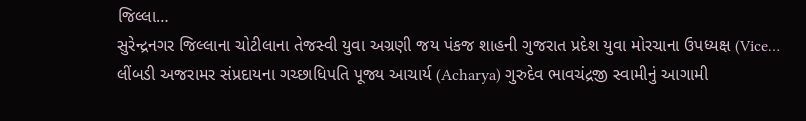જિલ્લા…
સુરેન્દ્રનગર જિલ્લાના ચોટીલાના તેજસ્વી યુવા અગ્રણી જય પંકજ શાહની ગુજરાત પ્રદેશ યુવા મોરચાના ઉપધ્યક્ષ (Vice…
લીંબડી અજરામર સંપ્રદાયના ગચ્છાધિપતિ પૂજ્ય આચાર્ય (Acharya) ગુરુદેવ ભાવચંદ્રજી સ્વામીનું આગામી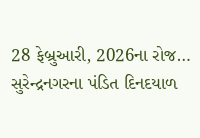28 ફેબ્રુઆરી, 2026ના રોજ…
સુરેન્દ્રનગરના પંડિત દિનદયાળ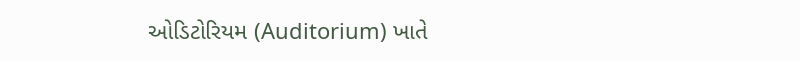ઓડિટોરિયમ (Auditorium) ખાતે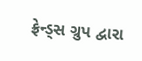ફ્રેન્ડ્સ ગ્રુપ દ્વારા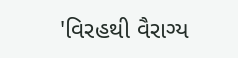'વિરહથી વૈરાગ્ય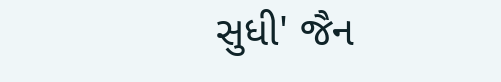સુધી' જૈન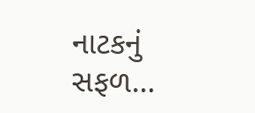નાટકનું સફળ…